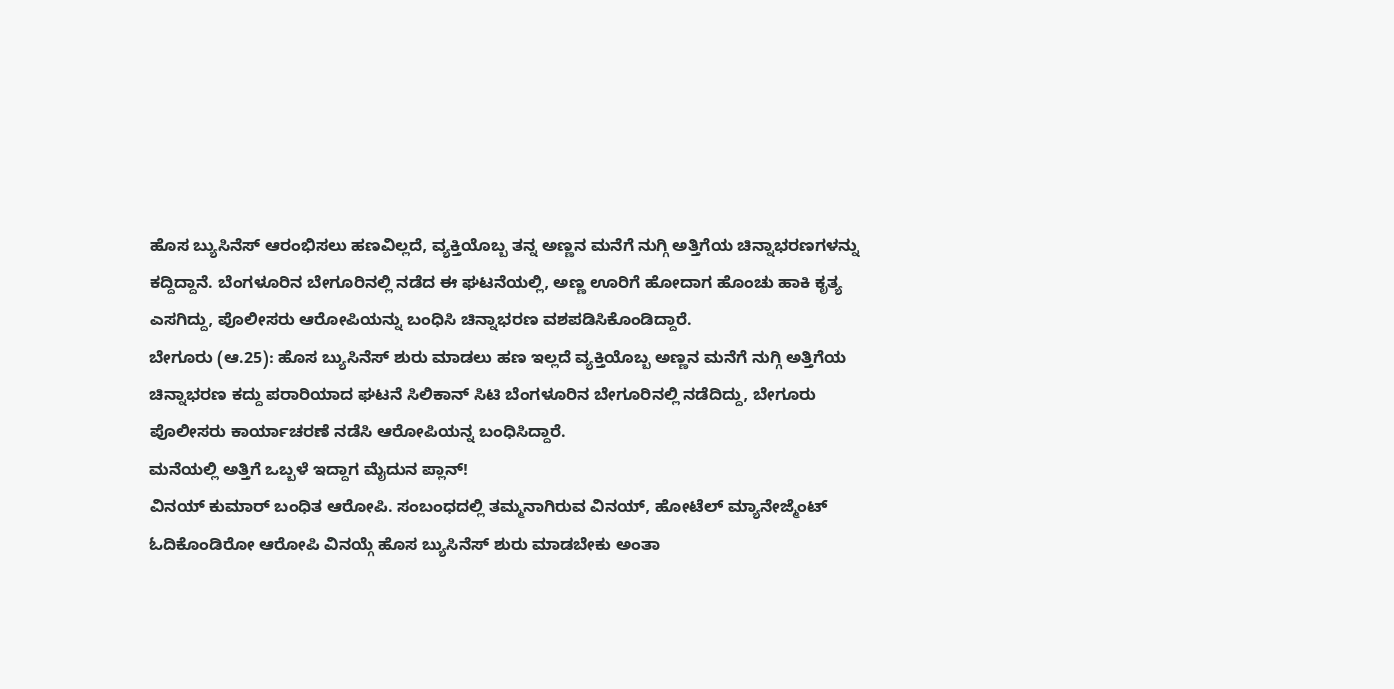ಹೊಸ ಬ್ಯುಸಿನೆಸ್ ಆರಂಭಿಸಲು ಹಣವಿಲ್ಲದೆ, ವ್ಯಕ್ತಿಯೊಬ್ಬ ತನ್ನ ಅಣ್ಣನ ಮನೆಗೆ ನುಗ್ಗಿ ಅತ್ತಿಗೆಯ ಚಿನ್ನಾಭರಣಗಳನ್ನು ಕದ್ದಿದ್ದಾನೆ. ಬೆಂಗಳೂರಿನ ಬೇಗೂರಿನಲ್ಲಿ ನಡೆದ ಈ ಘಟನೆಯಲ್ಲಿ, ಅಣ್ಣ ಊರಿಗೆ ಹೋದಾಗ ಹೊಂಚು ಹಾಕಿ ಕೃತ್ಯ ಎಸಗಿದ್ದು, ಪೊಲೀಸರು ಆರೋಪಿಯನ್ನು ಬಂಧಿಸಿ ಚಿನ್ನಾಭರಣ ವಶಪಡಿಸಿಕೊಂಡಿದ್ದಾರೆ.
ಬೇಗೂರು (ಆ.25): ಹೊಸ ಬ್ಯುಸಿನೆಸ್ ಶುರು ಮಾಡಲು ಹಣ ಇಲ್ಲದೆ ವ್ಯಕ್ತಿಯೊಬ್ಬ ಅಣ್ಣನ ಮನೆಗೆ ನುಗ್ಗಿ ಅತ್ತಿಗೆಯ ಚಿನ್ನಾಭರಣ ಕದ್ದು ಪರಾರಿಯಾದ ಘಟನೆ ಸಿಲಿಕಾನ್ ಸಿಟಿ ಬೆಂಗಳೂರಿನ ಬೇಗೂರಿನಲ್ಲಿ ನಡೆದಿದ್ದು, ಬೇಗೂರು ಪೊಲೀಸರು ಕಾರ್ಯಾಚರಣೆ ನಡೆಸಿ ಆರೋಪಿಯನ್ನ ಬಂಧಿಸಿದ್ದಾರೆ.
ಮನೆಯಲ್ಲಿ ಅತ್ತಿಗೆ ಒಬ್ಬಳೆ ಇದ್ದಾಗ ಮೈದುನ ಪ್ಲಾನ್!
ವಿನಯ್ ಕುಮಾರ್ ಬಂಧಿತ ಆರೋಪಿ. ಸಂಬಂಧದಲ್ಲಿ ತಮ್ಮನಾಗಿರುವ ವಿನಯ್, ಹೋಟೆಲ್ ಮ್ಯಾನೇಜ್ಮೆಂಟ್ ಓದಿಕೊಂಡಿರೋ ಆರೋಪಿ ವಿನಯ್ಗೆ ಹೊಸ ಬ್ಯುಸಿನೆಸ್ ಶುರು ಮಾಡಬೇಕು ಅಂತಾ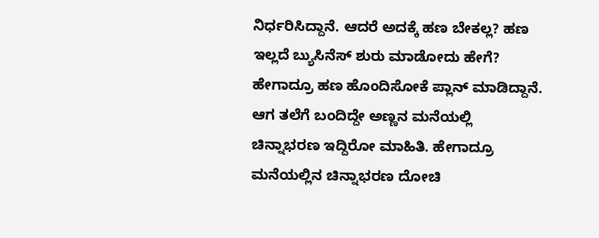ನಿರ್ಧರಿಸಿದ್ದಾನೆ. ಆದರೆ ಅದಕ್ಕೆ ಹಣ ಬೇಕಲ್ಲ? ಹಣ ಇಲ್ಲದೆ ಬ್ಯುಸಿನೆಸ್ ಶುರು ಮಾಡೋದು ಹೇಗೆ? ಹೇಗಾದ್ರೂ ಹಣ ಹೊಂದಿಸೋಕೆ ಪ್ಲಾನ್ ಮಾಡಿದ್ದಾನೆ. ಆಗ ತಲೆಗೆ ಬಂದಿದ್ದೇ ಅಣ್ಣನ ಮನೆಯಲ್ಲಿ ಚಿನ್ನಾಭರಣ ಇದ್ದಿರೋ ಮಾಹಿತಿ. ಹೇಗಾದ್ರೂ ಮನೆಯಲ್ಲಿನ ಚಿನ್ನಾಭರಣ ದೋಚಿ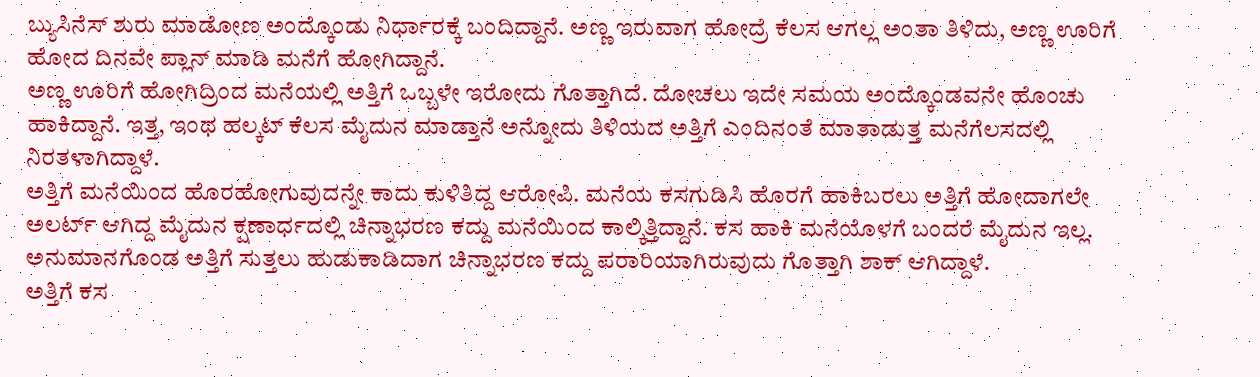ಬ್ಯುಸಿನೆಸ್ ಶುರು ಮಾಡೋಣ ಅಂದ್ಕೊಂಡು ನಿರ್ಧಾರಕ್ಕೆ ಬಂದಿದ್ದಾನೆ. ಅಣ್ಣ ಇರುವಾಗ ಹೋದ್ರೆ ಕೆಲಸ ಆಗಲ್ಲ ಅಂತಾ ತಿಳಿದು, ಅಣ್ಣ ಊರಿಗೆ ಹೋದ ದಿನವೇ ಪ್ಲಾನ್ ಮಾಡಿ ಮನೆಗೆ ಹೋಗಿದ್ದಾನೆ.
ಅಣ್ಣ ಊರಿಗೆ ಹೋಗಿದ್ರಿಂದ ಮನೆಯಲ್ಲಿ ಅತ್ತಿಗೆ ಒಬ್ಬಳೇ ಇರೋದು ಗೊತ್ತಾಗಿದೆ. ದೋಚಲು ಇದೇ ಸಮಯ ಅಂದ್ಕೊಂಡವನೇ ಹೊಂಚು ಹಾಕಿದ್ದಾನೆ. ಇತ್ತ, ಇಂಥ ಹಲ್ಕಟ್ ಕೆಲಸ ಮೈದುನ ಮಾಡ್ತಾನೆ ಅನ್ನೋದು ತಿಳಿಯದ ಅತ್ತಿಗೆ ಎಂದಿನಂತೆ ಮಾತಾಡುತ್ತ ಮನೆಗೆಲಸದಲ್ಲಿ ನಿರತಳಾಗಿದ್ದಾಳೆ.
ಅತ್ತಿಗೆ ಮನೆಯಿಂದ ಹೊರಹೋಗುವುದನ್ನೇ ಕಾದು ಕುಳಿತಿದ್ದ ಆರೋಪಿ. ಮನೆಯ ಕಸಗುಡಿಸಿ ಹೊರಗೆ ಹಾಕಿಬರಲು ಅತ್ತಿಗೆ ಹೋದಾಗಲೇ ಅಲರ್ಟ್ ಆಗಿದ್ದ ಮೈದುನ ಕ್ಷಣಾರ್ಧದಲ್ಲಿ ಚಿನ್ನಾಭರಣ ಕದ್ದು ಮನೆಯಿಂದ ಕಾಲ್ಕಿತ್ತಿದ್ದಾನೆ. ಕಸ ಹಾಕಿ ಮನೆಯೊಳಗೆ ಬಂದರೆ ಮೈದುನ ಇಲ್ಲ. ಅನುಮಾನಗೊಂಡ ಅತ್ತಿಗೆ ಸುತ್ತಲು ಹುಡುಕಾಡಿದಾಗ ಚಿನ್ನಾಭರಣ ಕದ್ದು ಪರಾರಿಯಾಗಿರುವುದು ಗೊತ್ತಾಗಿ ಶಾಕ್ ಆಗಿದ್ದಾಳೆ.
ಅತ್ತಿಗೆ ಕಸ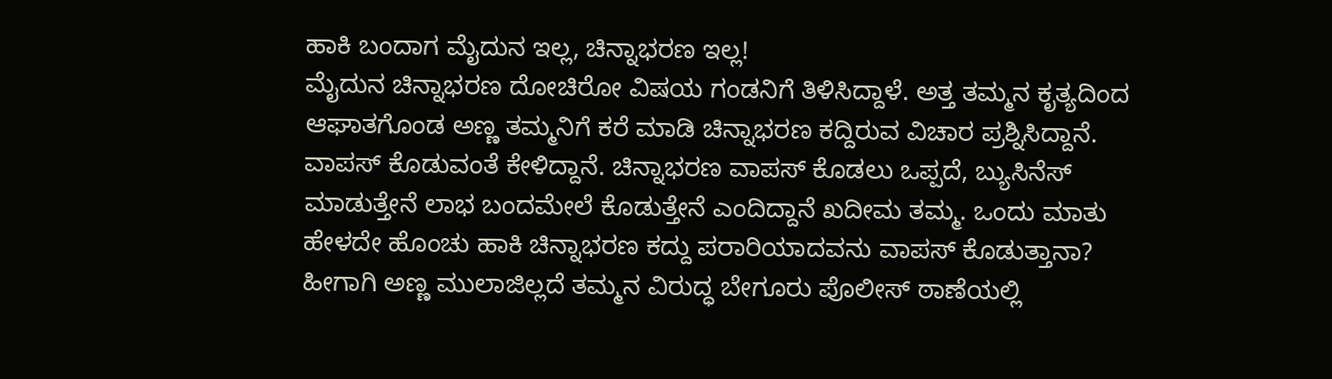ಹಾಕಿ ಬಂದಾಗ ಮೈದುನ ಇಲ್ಲ, ಚಿನ್ನಾಭರಣ ಇಲ್ಲ!
ಮೈದುನ ಚಿನ್ನಾಭರಣ ದೋಚಿರೋ ವಿಷಯ ಗಂಡನಿಗೆ ತಿಳಿಸಿದ್ದಾಳೆ. ಅತ್ತ ತಮ್ಮನ ಕೃತ್ಯದಿಂದ ಆಘಾತಗೊಂಡ ಅಣ್ಣ ತಮ್ಮನಿಗೆ ಕರೆ ಮಾಡಿ ಚಿನ್ನಾಭರಣ ಕದ್ದಿರುವ ವಿಚಾರ ಪ್ರಶ್ನಿಸಿದ್ದಾನೆ. ವಾಪಸ್ ಕೊಡುವಂತೆ ಕೇಳಿದ್ದಾನೆ. ಚಿನ್ನಾಭರಣ ವಾಪಸ್ ಕೊಡಲು ಒಪ್ಪದೆ, ಬ್ಯುಸಿನೆಸ್ ಮಾಡುತ್ತೇನೆ ಲಾಭ ಬಂದಮೇಲೆ ಕೊಡುತ್ತೇನೆ ಎಂದಿದ್ದಾನೆ ಖದೀಮ ತಮ್ಮ. ಒಂದು ಮಾತು ಹೇಳದೇ ಹೊಂಚು ಹಾಕಿ ಚಿನ್ನಾಭರಣ ಕದ್ದು ಪರಾರಿಯಾದವನು ವಾಪಸ್ ಕೊಡುತ್ತಾನಾ? ಹೀಗಾಗಿ ಅಣ್ಣ ಮುಲಾಜಿಲ್ಲದೆ ತಮ್ಮನ ವಿರುದ್ಧ ಬೇಗೂರು ಪೊಲೀಸ್ ಠಾಣೆಯಲ್ಲಿ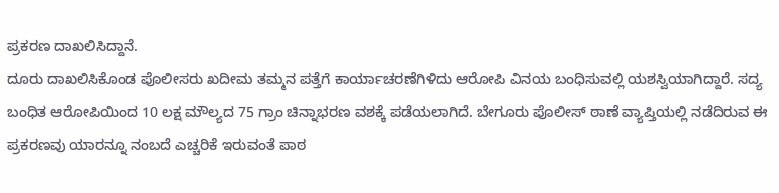ಪ್ರಕರಣ ದಾಖಲಿಸಿದ್ದಾನೆ.
ದೂರು ದಾಖಲಿಸಿಕೊಂಡ ಪೊಲೀಸರು ಖದೀಮ ತಮ್ಮನ ಪತ್ತೆಗೆ ಕಾರ್ಯಾಚರಣೆಗಿಳಿದು ಆರೋಪಿ ವಿನಯ ಬಂಧಿಸುವಲ್ಲಿ ಯಶಸ್ವಿಯಾಗಿದ್ದಾರೆ. ಸದ್ಯ ಬಂಧಿತ ಆರೋಪಿಯಿಂದ 10 ಲಕ್ಷ ಮೌಲ್ಯದ 75 ಗ್ರಾಂ ಚಿನ್ನಾಭರಣ ವಶಕ್ಕೆ ಪಡೆಯಲಾಗಿದೆ. ಬೇಗೂರು ಪೊಲೀಸ್ ಠಾಣೆ ವ್ಯಾಪ್ತಿಯಲ್ಲಿ ನಡೆದಿರುವ ಈ ಪ್ರಕರಣವು ಯಾರನ್ನೂ ನಂಬದೆ ಎಚ್ಚರಿಕೆ ಇರುವಂತೆ ಪಾಠ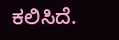ಕಲಿಸಿದೆ.